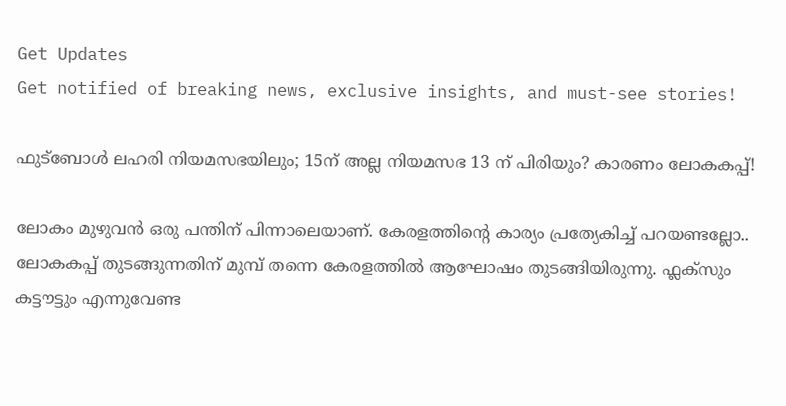Get Updates
Get notified of breaking news, exclusive insights, and must-see stories!

ഫുട്‌ബോള്‍ ലഹരി നിയമസഭയിലും; 15ന് അല്ല നിയമസഭ 13 ന് പിരിയും? കാരണം ലോകകപ്പ്!

ലോകം മുഴുവൻ ഒരു പന്തിന് പിന്നാലെയാണ്. കേരളത്തിന്റെ കാര്യം പ്രത്യേകിച്ച് പറയണ്ടല്ലോ.. ലോകകപ്പ് തുടങ്ങുന്നതിന് മുമ്പ് തന്നെ കേരളത്തിൽ ആഘോഷം തുടങ്ങിയിരുന്നു. ഫ്ലക്സും കട്ടൗട്ടും എന്നുവേണ്ട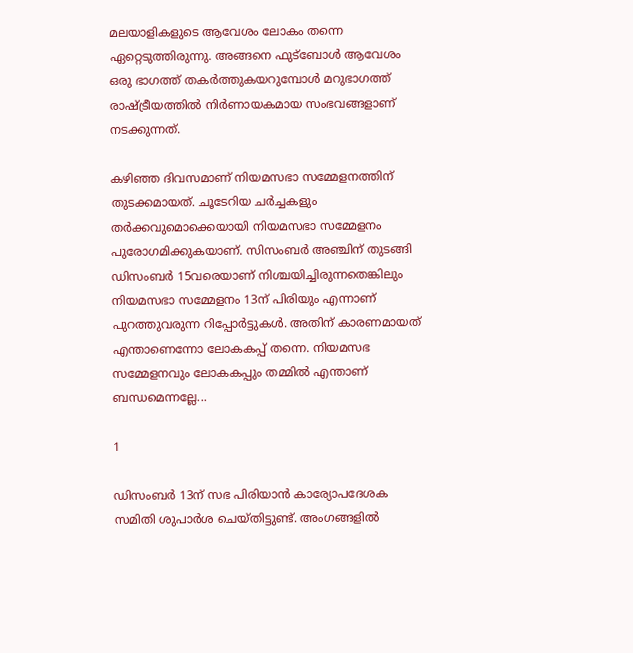മലയാളികളുടെ ആവേശം ലോകം തന്നെ ഏറ്റെടുത്തിരുന്നു. അങ്ങനെ ഫുട്ബോൾ ആവേശം ഒരു ഭാഗത്ത് തകർത്തുകയറുമ്പോൾ മറുഭാഗത്ത് രാഷ്ട്രീയത്തിൽ നിർണായകമായ സംഭവങ്ങളാണ് നടക്കുന്നത്.

കഴിഞ്ഞ ദിവസമാണ് നിയമസഭാ സമ്മേളനത്തിന് തുടക്കമായത്. ചൂടേറിയ ചർ‌ച്ചകളും തർക്കവുമൊക്കെയായി നിയമസഭാ സമ്മേളനം പുരോഗമിക്കുകയാണ്. സിസംബർ അഞ്ചിന് തുടങ്ങി ഡിസംബർ 15വരെയാണ് നിശ്ചയിച്ചിരുന്നതെങ്കിലും നിയമസഭാ സമ്മേളനം 13ന് പിരിയും എന്നാണ് പുറത്തുവരുന്ന റിപ്പോർട്ടുകൾ. അതിന് കാരണമായത് എന്താണെന്നോ ലോകകപ്പ് തന്നെ. നിയമസഭ സമ്മേളനവും ലോകകപ്പും തമ്മിൽ എന്താണ് ബന്ധമെന്നല്ലേ...

1

ഡിസംബർ 13ന് സഭ പിരിയാൻ കാര്യോപദേശക സമിതി ശുപാർശ ചെയ്തിട്ടുണ്ട്. അംഗങ്ങളിൽ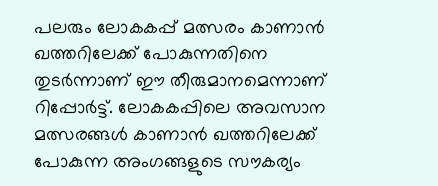പലരും ലോകകപ്പ് മത്സരം കാണാൻ ഖത്തറിലേക്ക് പോകുന്നതിനെ തുടർന്നാണ് ഈ തീരുമാനമെന്നാണ് റിപ്പോർട്ട്. ലോകകപ്പിലെ അവസാന മത്സരങ്ങൾ കാണാൻ ഖത്തറിലേക്ക് പോകുന്ന അംഗങ്ങളുടെ സൗകര്യം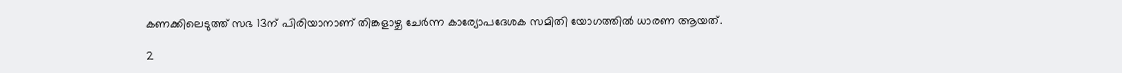കണക്കിലെടുത്ത് സഭ 13ന് പിരിയാനാണ് തിങ്കളാഴ്ച ചേർന്ന കാര്യോപദേശക സമിതി യോഗത്തിൽ ധാരണ ആയത്.

2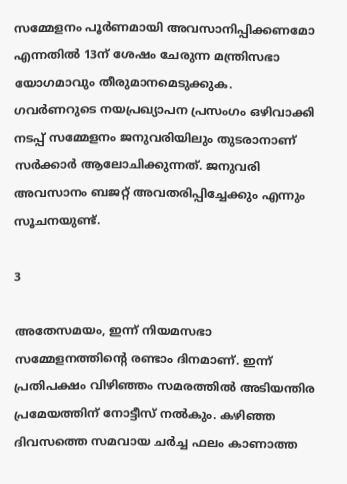സമ്മേളനം പൂര്‍ണമായി അവസാനിപ്പിക്കണമോ എന്നതില്‍ 13ന് ശേഷം ചേരുന്ന മന്ത്രിസഭാ യോഗമാവും തീരുമാനമെടുക്കുക. ഗവര്‍ണറുടെ നയപ്രഖ്യാപന പ്രസംഗം ഒഴിവാക്കി നടപ്പ് സമ്മേളനം ജനുവരിയിലും തുടരാനാണ് സര്‍ക്കാര്‍ ആലോചിക്കുന്നത്. ജനുവരി അവസാനം ബജറ്റ് അവതരിപ്പിച്ചേക്കും എന്നും സൂചനയുണ്ട്.

3

അതേസമയം, ഇന്ന് നിയമസഭാ സമ്മേളനത്തിന്റെ രണ്ടാം ദിനമാണ്. ഇന്ന് പ്രതിപക്ഷം വിഴിഞ്ഞം സമരത്തില്‍ അടിയന്തിര പ്രമേയത്തിന് നോട്ടീസ് നല്‍കും. കഴിഞ്ഞ ദിവസത്തെ സമവായ ചര്‍ച്ച ഫലം കാണാത്ത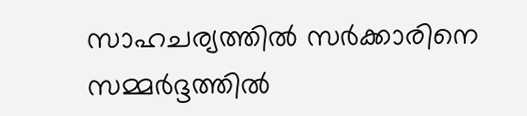സാഹചര്യത്തില്‍ സര്‍ക്കാരിനെ സമ്മര്‍ദ്ദത്തില്‍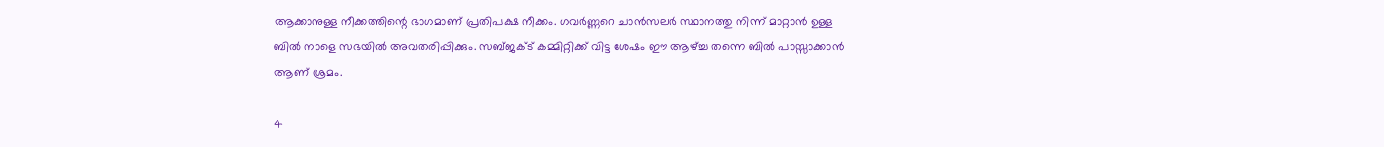ആക്കാനുള്ള നീക്കത്തിന്റെ ഭാഗമാണ് പ്രതിപക്ഷ നീക്കം. ഗവര്‍ണ്ണറെ ചാന്‍സലര്‍ സ്ഥാനത്തു നിന്ന് മാറ്റാന്‍ ഉള്ള ബില്‍ നാളെ സഭയില്‍ അവതരിപ്പിക്കും. സബ്ജക്ട് കമ്മിറ്റിക്ക് വിട്ട ശേഷം ഈ ആഴ്ച്ച തന്നെ ബില്‍ പാസ്സാക്കാന്‍ ആണ് ശ്രമം.

4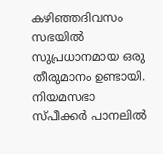കഴിഞ്ഞദിവസം സഭയിൽ സുപ്രധാനമായ ഒരു തീരുമാനം ഉണ്ടായി. നിയമസഭാ സ്പീക്കർ പാനലിൽ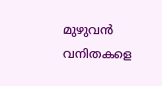മുഴുവൻ വനിതകളെ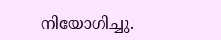നിയോഗിച്ചു.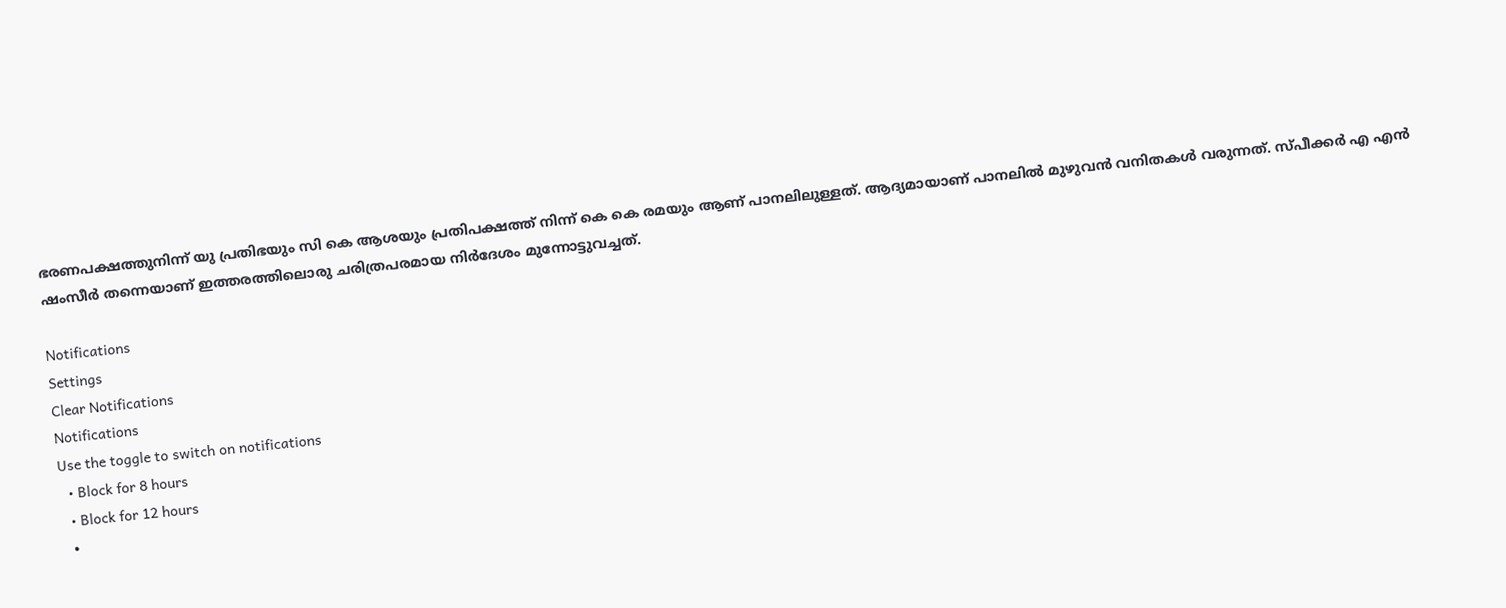ഭരണപക്ഷത്തുനിന്ന് യു പ്രതിഭയും സി കെ ആശയും പ്രതിപക്ഷത്ത് നിന്ന് കെ കെ രമയും ആണ് പാനലിലുള്ളത്. ആദ്യമായാണ് പാനലിൽ മുഴുവൻ വനിതകൾ വരുന്നത്. സ്പീക്കർ എ എൻ ഷംസീർ തന്നെയാണ് ഇത്തരത്തിലൊരു ചരിത്രപരമായ നിർദേശം മുന്നോട്ടുവച്ചത്.

Notifications
Settings
Clear Notifications
Notifications
Use the toggle to switch on notifications
  • Block for 8 hours
  • Block for 12 hours
  •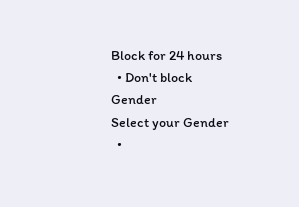Block for 24 hours
  • Don't block
Gender
Select your Gender
  •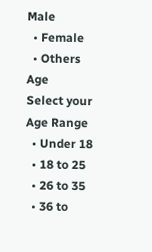Male
  • Female
  • Others
Age
Select your Age Range
  • Under 18
  • 18 to 25
  • 26 to 35
  • 36 to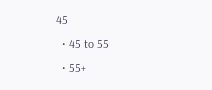45
  • 45 to 55
  • 55+